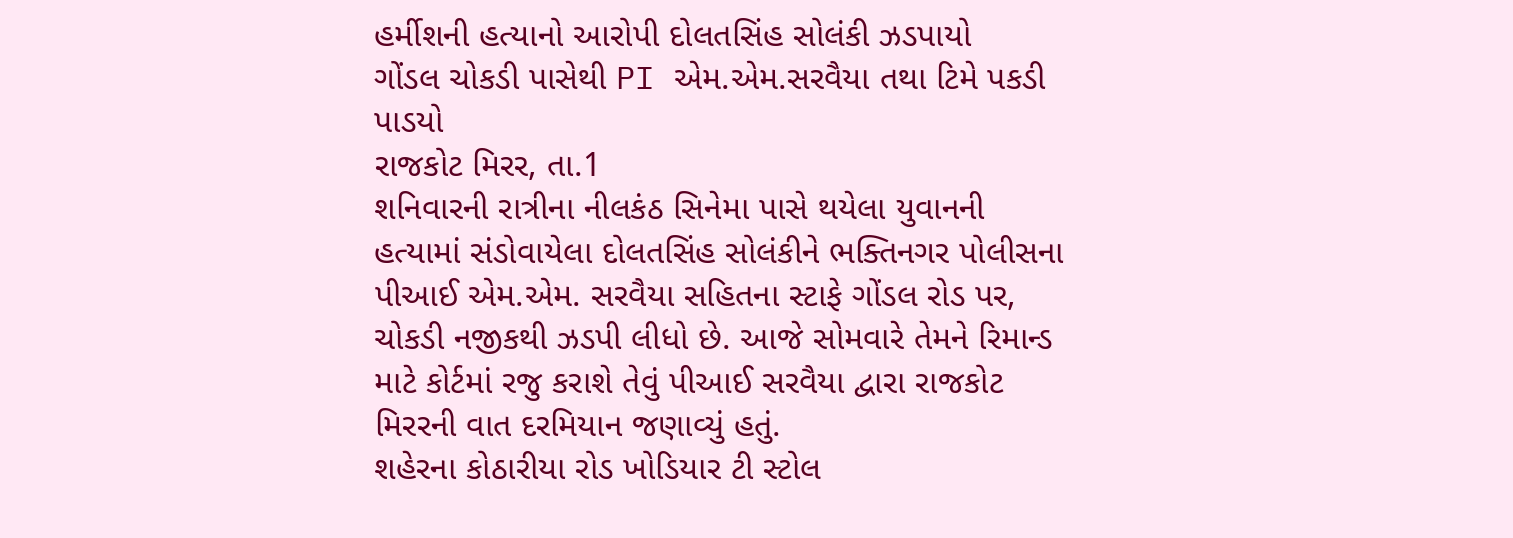હર્મીશની હત્યાનો આરોપી દોલતસિંહ સોલંકી ઝડપાયો
ગોંડલ ચોકડી પાસેથી PI એમ.એમ.સરવૈયા તથા ટિમે પકડી પાડયો
રાજકોટ મિરર, તા.1
શનિવારની રાત્રીના નીલકંઠ સિનેમા પાસે થયેલા યુવાનની હત્યામાં સંડોવાયેલા દોલતસિંહ સોલંકીને ભક્તિનગર પોલીસના પીઆઈ એમ.એમ. સરવૈયા સહિતના સ્ટાફે ગોંડલ રોડ પર, ચોકડી નજીકથી ઝડપી લીધો છે. આજે સોમવારે તેમને રિમાન્ડ માટે કોર્ટમાં રજુ કરાશે તેવું પીઆઈ સરવૈયા દ્વારા રાજકોટ મિરરની વાત દરમિયાન જણાવ્યું હતું.
શહેરના કોઠારીયા રોડ ખોડિયાર ટી સ્ટોલ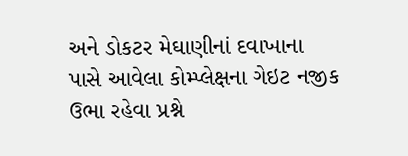અને ડોકટર મેઘાણીનાં દવાખાના પાસે આવેલા કોમ્પ્લેક્ષના ગેઇટ નજીક ઉભા રહેવા પ્રશ્ને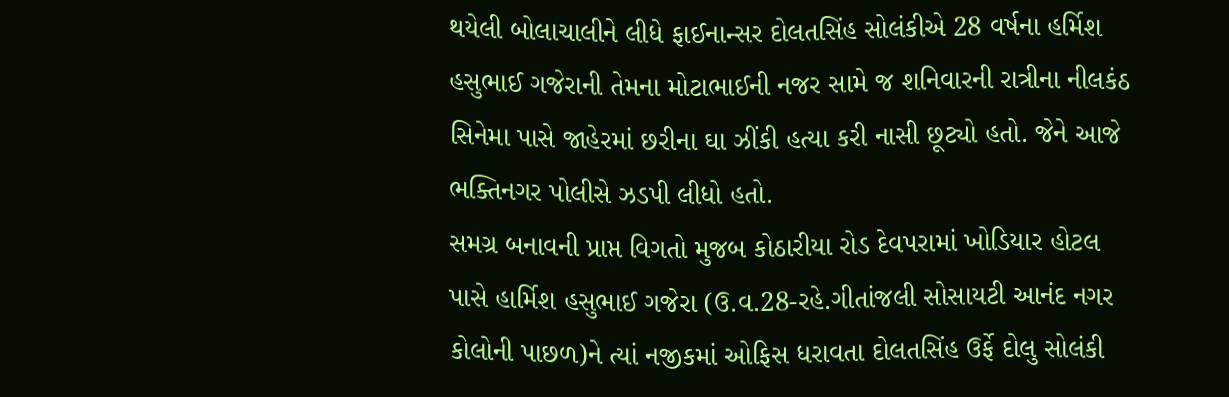થયેલી બોલાચાલીને લીધે ફાઈનાન્સર દોલતસિંહ સોલંકીએ 28 વર્ષના હર્મિશ હસુભાઈ ગજેરાની તેમના મોટાભાઈની નજર સામે જ શનિવારની રાત્રીના નીલકંઠ સિનેમા પાસે જાહેરમાં છરીના ઘા ઝીંકી હત્યા કરી નાસી છૂટ્યો હતો. જેને આજે ભક્તિનગર પોલીસે ઝડપી લીધો હતો.
સમગ્ર બનાવની પ્રાપ્ત વિગતો મુજબ કોઠારીયા રોડ દેવપરામાં ખોડિયાર હોટલ પાસે હાર્મિશ હસુભાઈ ગજેરા (ઉ.વ.28-રહે.ગીતાંજલી સોસાયટી આનંદ નગર કોલોની પાછળ)ને ત્યાં નજીકમાં ઓફિસ ધરાવતા દોલતસિંહ ઉર્ફે દોલુ સોલંકી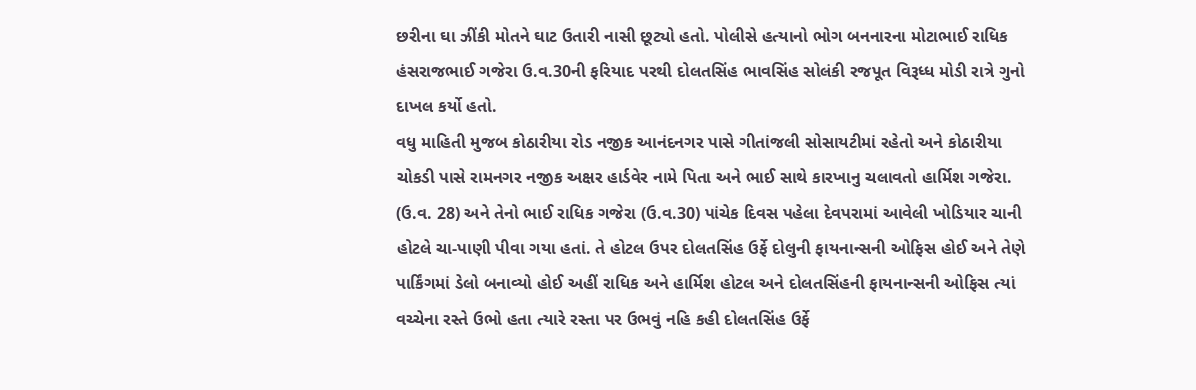છરીના ઘા ઝીંકી મોતને ઘાટ ઉતારી નાસી છૂટ્યો હતો. પોલીસે હત્યાનો ભોગ બનનારના મોટાભાઈ રાધિક હંસરાજભાઈ ગજેરા ઉ.વ.30ની ફરિયાદ પરથી દોલતસિંહ ભાવસિંહ સોલંકી રજપૂત વિરૂધ્ધ મોડી રાત્રે ગુનો દાખલ કર્યો હતો.
વધુ માહિતી મુજબ કોઠારીયા રોડ નજીક આનંદનગર પાસે ગીતાંજલી સોસાયટીમાં રહેતો અને કોઠારીયા ચોકડી પાસે રામનગર નજીક અક્ષર હાર્ડવેર નામે પિતા અને ભાઈ સાથે કારખાનુ ચલાવતો હાર્મિશ ગજેરા. (ઉ.વ. 28) અને તેનો ભાઈ રાધિક ગજેરા (ઉ.વ.30) પાંચેક દિવસ પહેલા દેવપરામાં આવેલી ખોડિયાર ચાની હોટલે ચા-પાણી પીવા ગયા હતાં. તે હોટલ ઉપર દોલતસિંહ ઉર્ફે દોલુની ફાયનાન્સની ઓફિસ હોઈ અને તેણે પાર્કિંગમાં ડેલો બનાવ્યો હોઈ અહીં રાધિક અને હાર્મિશ હોટલ અને દોલતસિંહની ફાયનાન્સની ઓફિસ ત્યાં વચ્ચેના રસ્તે ઉભો હતા ત્યારે રસ્તા પર ઉભવું નહિ કહી દોલતસિંહ ઉર્ફે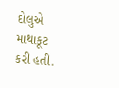દોલુએ માથાકૂટ કરી હતી.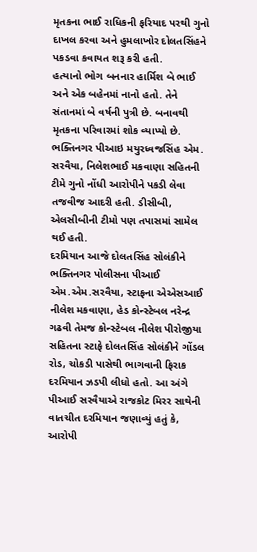મૃતકના ભાઈ રાધિકની ફરિયાદ પરથી ગુનો દાખલ કરવા અને હુમલાખોર દોલતસિંહને પકડવા કવાયત શરૂ કરી હતી.
હત્યાનો ભોગ બનનાર હાર્મિશ બે ભાઈ અને એક બહેનમાં નાનો હતો. તેને સંતાનમાં બે વર્ષની પુત્રી છે. બનાવથી મૃતકના પરિવારમાં શોક વ્યાપ્યો છે. ભક્તિનગર પીઆઇ મયુરધ્વજસિંહ એમ. સરવૈયા, નિલેશભાઈ મકવાણા સહિતની ટીમે ગુનો નોંધી આરોપીને પકડી લેવા તજવીજ આદરી હતી. ડીસીબી, એલસીબીની ટીમો પણ તપાસમાં સામેલ થઈ હતી.
દરમિયાન આજે દોલતસિંહ સોલંકીને ભક્તિનગર પોલીસના પીઆઈ એમ.એમ.સરવૈયા, સ્ટાફના એએસઆઈ નીલેશ મકવાણા, હેડ કોન્સ્ટેબલ નરેન્દ્ર ગઢવી તેમજ કોન્સ્ટેબલ નીલેશ પીરોજીયા સહિતના સ્ટાફે દોલતસિંહ સોલંકીને ગોંડલ રોડ, ચોકડી પાસેથી ભાગવાની ફિરાક દરમિયાન ઝડપી લીધો હતો. આ અંગે પીઆઈ સરવૈયાએ રાજકોટ મિરર સાથેની વાતચીત દરમિયાન જણાવ્યું હતું કે, આરોપી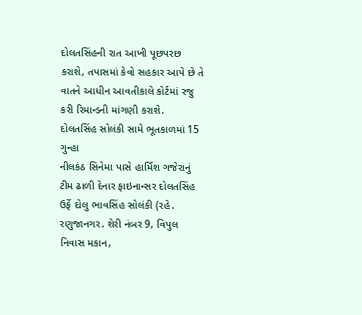દોલતસિંહની રાત આખી પૂછપરછ કરાશે, તપાસમાં કેવો સહકાર આપે છે તે વાતને આધીન આવતીકાલે કોર્ટમાં રજુ કરી રિમાન્ડની માંગણી કરાશે.
દોલતસિંહ સોલંકી સામે ભૂતકાળમાં 15 ગુન્હા
નીલકંઠ સિનેમા પાસે હાર્મિશ ગજેરાનું ટીમ ઢાળી દેનાર ફાઇનાન્સર દોલતસિંહ ઉર્ફે દોલુ ભાવસિંહ સોલંકી (રહે. રણુજાનગર. શેરી નંબર 9, વિપુલ નિવાસ મકાન,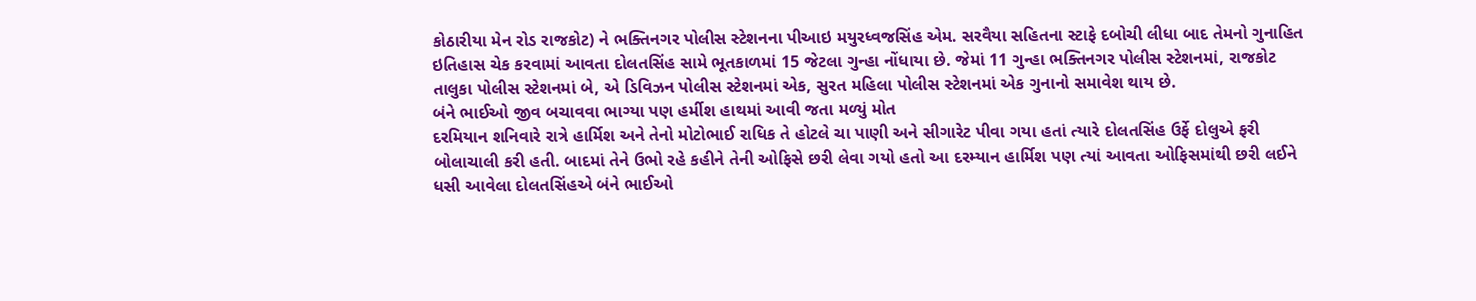કોઠારીયા મેન રોડ રાજકોટ) ને ભક્તિનગર પોલીસ સ્ટેશનના પીઆઇ મયુરધ્વજસિંહ એમ. સરવૈયા સહિતના સ્ટાફે દબોચી લીધા બાદ તેમનો ગુનાહિત ઇતિહાસ ચેક કરવામાં આવતા દોલતસિંહ સામે ભૂતકાળમાં 15 જેટલા ગુન્હા નોંધાયા છે. જેમાં 11 ગુન્હા ભક્તિનગર પોલીસ સ્ટેશનમાં, રાજકોટ તાલુકા પોલીસ સ્ટેશનમાં બે, એ ડિવિઝન પોલીસ સ્ટેશનમાં એક, સુરત મહિલા પોલીસ સ્ટેશનમાં એક ગુનાનો સમાવેશ થાય છે.
બંને ભાઈઓ જીવ બચાવવા ભાગ્યા પણ હર્મીશ હાથમાં આવી જતા મળ્યું મોત
દરમિયાન શનિવારે રાત્રે હાર્મિશ અને તેનો મોટોભાઈ રાધિક તે હોટલે ચા પાણી અને સીગારેટ પીવા ગયા હતાં ત્યારે દોલતસિંહ ઉર્ફે દોલુએ ફરી બોલાચાલી કરી હતી. બાદમાં તેને ઉભો રહે કહીને તેની ઓફિસે છરી લેવા ગયો હતો આ દરમ્યાન હાર્મિશ પણ ત્યાં આવતા ઓફિસમાંથી છરી લઈને ધસી આવેલા દોલતસિંહએ બંને ભાઈઓ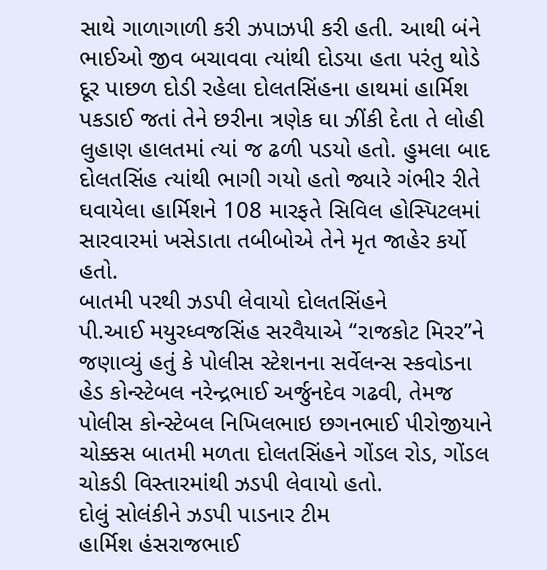સાથે ગાળાગાળી કરી ઝપાઝપી કરી હતી. આથી બંને ભાઈઓ જીવ બચાવવા ત્યાંથી દોડયા હતા પરંતુ થોડે દૂર પાછળ દોડી રહેલા દોલતસિંહના હાથમાં હાર્મિશ પકડાઈ જતાં તેને છરીના ત્રણેક ઘા ઝીંકી દેતા તે લોહી લુહાણ હાલતમાં ત્યાં જ ઢળી પડયો હતો. હુમલા બાદ દોલતસિંહ ત્યાંથી ભાગી ગયો હતો જ્યારે ગંભીર રીતે ઘવાયેલા હાર્મિશને 108 મારફતે સિવિલ હોસ્પિટલમાં સારવારમાં ખસેડાતા તબીબોએ તેને મૃત જાહેર કર્યો હતો.
બાતમી પરથી ઝડપી લેવાયો દોલતસિંહને
પી.આઈ મયુરધ્વજસિંહ સરવૈયાએ “રાજકોટ મિરર”ને જણાવ્યું હતું કે પોલીસ સ્ટેશનના સર્વેલન્સ સ્કવોડના હેડ કોન્સ્ટેબલ નરેન્દ્રભાઈ અર્જુનદેવ ગઢવી, તેમજ પોલીસ કોન્સ્ટેબલ નિખિલભાઇ છગનભાઈ પીરોજીયાને ચોક્કસ બાતમી મળતા દોલતસિંહને ગોંડલ રોડ, ગોંડલ ચોકડી વિસ્તારમાંથી ઝડપી લેવાયો હતો.
દોલું સોલંકીને ઝડપી પાડનાર ટીમ
હાર્મિશ હંસરાજભાઈ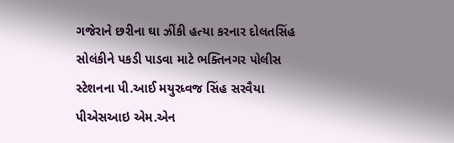ગજેરાને છરીના ઘા ઝીંકી હત્યા કરનાર દોલતસિંહ સોલંકીને પકડી પાડવા માટે ભક્તિનગર પોલીસ સ્ટેશનના પી.આઈ મયુરધ્વજ સિંહ સરવૈયા પીએસઆઇ એમ.એન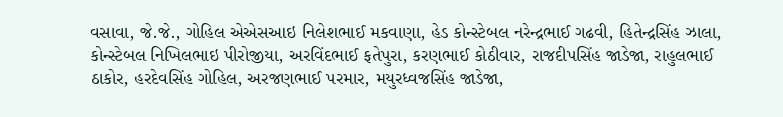વસાવા, જે.જે., ગોહિલ એએસઆઇ નિલેશભાઈ મકવાણા, હેડ કોન્સ્ટેબલ નરેન્દ્રભાઈ ગઢવી, હિતેન્દ્રસિંહ ઝાલા, કોન્સ્ટેબલ નિખિલભાઇ પીરોજીયા, અરવિંદભાઈ ફતેપુરા, કરણભાઈ કોઠીવાર, રાજદીપસિંહ જાડેજા, રાહુલભાઈ ઠાકોર, હરદેવસિંહ ગોહિલ, અરજણભાઈ પરમાર, મયુરધ્વજસિંહ જાડેજા,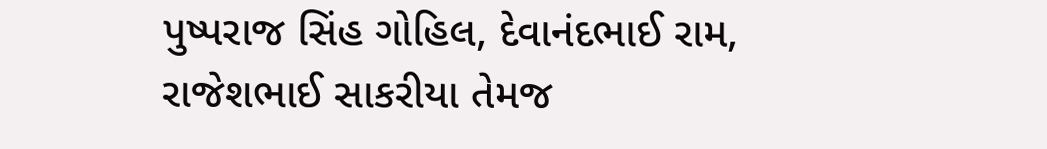પુષ્પરાજ સિંહ ગોહિલ, દેવાનંદભાઈ રામ, રાજેશભાઈ સાકરીયા તેમજ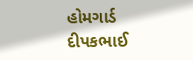હોમગાર્ડ દીપકભાઈ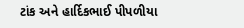ટાંક અને હાર્દિકભાઈ પીપળીયા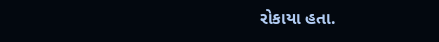રોકાયા હતા.